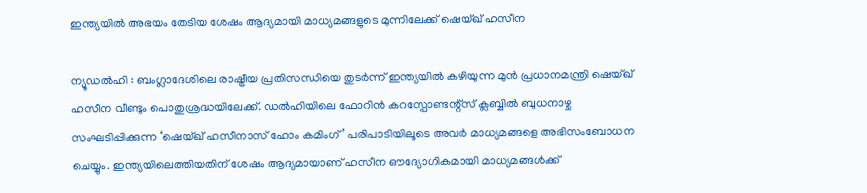ഇന്ത്യയിൽ അഭയം തേടിയ ശേഷം ആദ്യമായി മാധ്യമങ്ങളുടെ മുന്നിലേക്ക് ഷെയ്ഖ് ഹസീന

ന്യൂഡൽഹി : ബംഗ്ലാദേശിലെ രാഷ്ട്രീയ പ്രതിസന്ധിയെ തുടർന്ന് ഇന്ത്യയിൽ കഴിയുന്ന മുൻ പ്രധാനമന്ത്രി ഷെയ്ഖ് ഹസീന വീണ്ടും പൊതുശ്രദ്ധയിലേക്ക്. ഡൽഹിയിലെ ഫോറിൻ കറസ്പോണ്ടന്റ്സ് ക്ലബ്ബിൽ ബുധനാഴ്ച സംഘടിപ്പിക്കുന്ന ‘ഷെയ്ഖ് ഹസീനാസ് ഹോം കമിംഗ്’ പരിപാടിയിലൂടെ അവർ മാധ്യമങ്ങളെ അഭിസംബോധന ചെയ്യും. ഇന്ത്യയിലെത്തിയതിന് ശേഷം ആദ്യമായാണ് ഹസീന ഔദ്യോഗികമായി മാധ്യമങ്ങൾക്ക്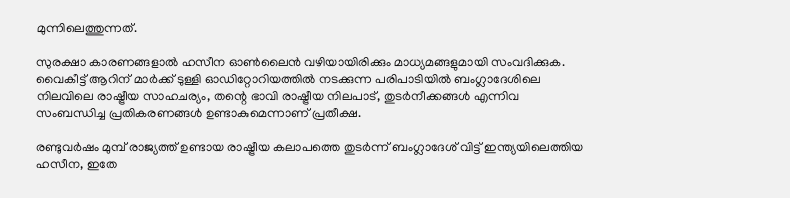മുന്നിലെത്തുന്നത്.

സുരക്ഷാ കാരണങ്ങളാൽ ഹസീന ഓൺലൈൻ വഴിയായിരിക്കും മാധ്യമങ്ങളുമായി സംവദിക്കുക. വൈകീട്ട് ആറിന് മാർക്ക് ടുള്ളി ഓഡിറ്റോറിയത്തിൽ നടക്കുന്ന പരിപാടിയിൽ ബംഗ്ലാദേശിലെ നിലവിലെ രാഷ്ട്രീയ സാഹചര്യം, തന്റെ ഭാവി രാഷ്ട്രീയ നിലപാട്, തുടർനീക്കങ്ങൾ എന്നിവ സംബന്ധിച്ച പ്രതികരണങ്ങൾ ഉണ്ടാകുമെന്നാണ് പ്രതീക്ഷ.

രണ്ടുവർഷം മുമ്പ് രാജ്യത്ത് ഉണ്ടായ രാഷ്ട്രീയ കലാപത്തെ തുടർന്ന് ബംഗ്ലാദേശ് വിട്ട് ഇന്ത്യയിലെത്തിയ ഹസീന, ഇതേ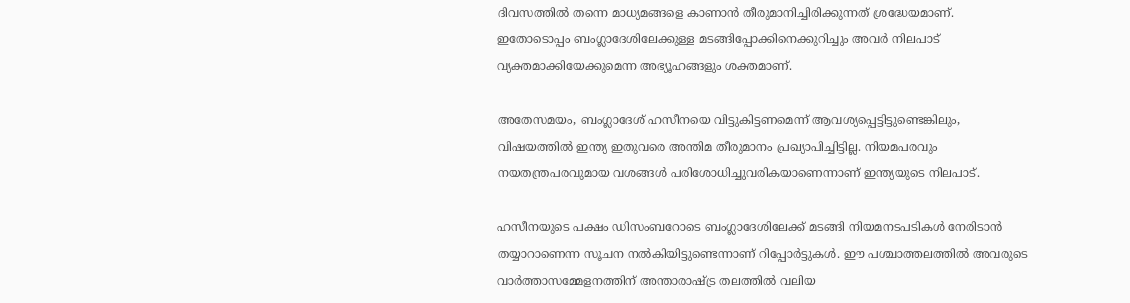ദിവസത്തിൽ തന്നെ മാധ്യമങ്ങളെ കാണാൻ തീരുമാനിച്ചിരിക്കുന്നത് ശ്രദ്ധേയമാണ്. ഇതോടൊപ്പം ബംഗ്ലാദേശിലേക്കുള്ള മടങ്ങിപ്പോക്കിനെക്കുറിച്ചും അവർ നിലപാട് വ്യക്തമാക്കിയേക്കുമെന്ന അഭ്യൂഹങ്ങളും ശക്തമാണ്.

അതേസമയം, ബംഗ്ലാദേശ് ഹസീനയെ വിട്ടുകിട്ടണമെന്ന് ആവശ്യപ്പെട്ടിട്ടുണ്ടെങ്കിലും, വിഷയത്തിൽ ഇന്ത്യ ഇതുവരെ അന്തിമ തീരുമാനം പ്രഖ്യാപിച്ചിട്ടില്ല. നിയമപരവും നയതന്ത്രപരവുമായ വശങ്ങൾ പരിശോധിച്ചുവരികയാണെന്നാണ് ഇന്ത്യയുടെ നിലപാട്.

ഹസീനയുടെ പക്ഷം ഡിസംബറോടെ ബംഗ്ലാദേശിലേക്ക് മടങ്ങി നിയമനടപടികൾ നേരിടാൻ തയ്യാറാണെന്ന സൂചന നൽകിയിട്ടുണ്ടെന്നാണ് റിപ്പോർട്ടുകൾ. ഈ പശ്ചാത്തലത്തിൽ അവരുടെ വാർത്താസമ്മേളനത്തിന് അന്താരാഷ്ട്ര തലത്തിൽ വലിയ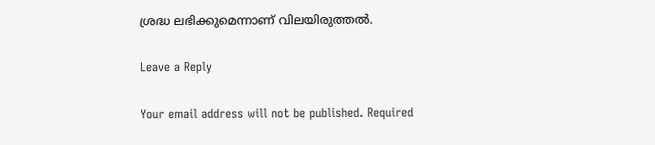ശ്രദ്ധ ലഭിക്കുമെന്നാണ് വിലയിരുത്തൽ.

Leave a Reply

Your email address will not be published. Required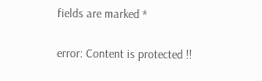fields are marked *

error: Content is protected !!